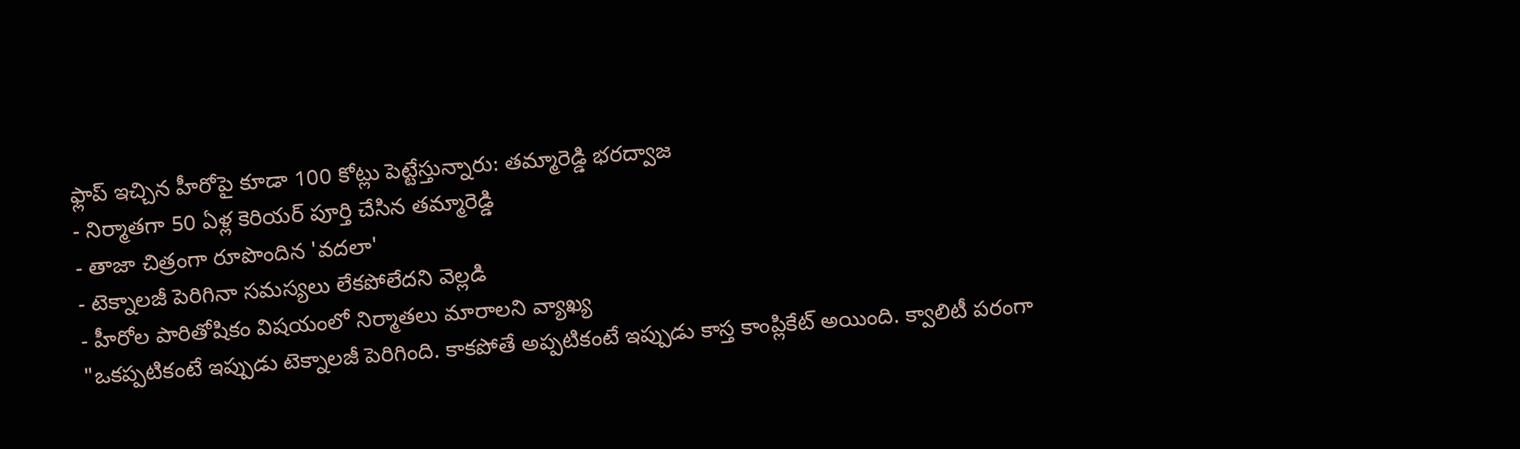ఫ్లాప్ ఇచ్చిన హీరోపై కూడా 100 కోట్లు పెట్టేస్తున్నారు: తమ్మారెడ్డి భరద్వాజ
- నిర్మాతగా 50 ఏళ్ల కెరియర్ పూర్తి చేసిన తమ్మారెడ్డి
- తాజా చిత్రంగా రూపొందిన 'వదలా'
- టెక్నాలజీ పెరిగినా సమస్యలు లేకపోలేదని వెల్లడి
- హీరోల పారితోషికం విషయంలో నిర్మాతలు మారాలని వ్యాఖ్య
"ఒకప్పటికంటే ఇప్పుడు టెక్నాలజీ పెరిగింది. కాకపోతే అప్పటికంటే ఇప్పుడు కాస్త కాంప్లికేట్ అయింది. క్వాలిటీ పరంగా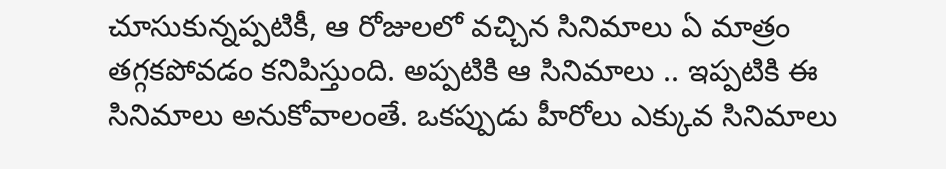చూసుకున్నప్పటికీ, ఆ రోజులలో వచ్చిన సినిమాలు ఏ మాత్రం తగ్గకపోవడం కనిపిస్తుంది. అప్పటికి ఆ సినిమాలు .. ఇప్పటికి ఈ సినిమాలు అనుకోవాలంతే. ఒకప్పుడు హీరోలు ఎక్కువ సినిమాలు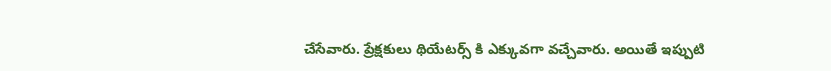చేసేవారు. ప్రేక్షకులు థియేటర్స్ కి ఎక్కువగా వచ్చేవారు. అయితే ఇప్పుటి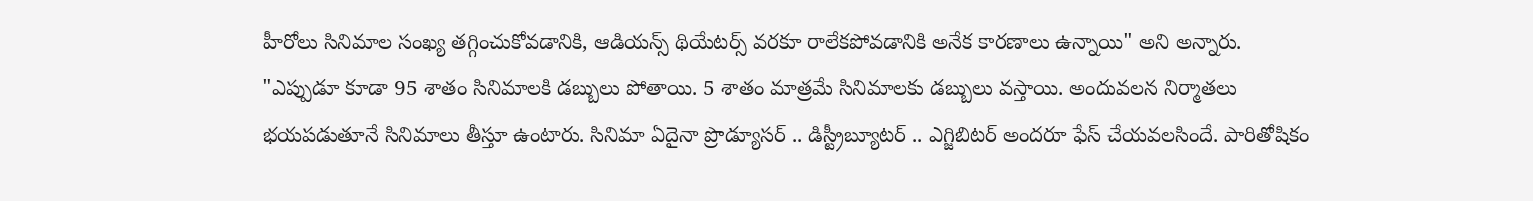హీరోలు సినిమాల సంఖ్య తగ్గించుకోవడానికి, ఆడియన్స్ థియేటర్స్ వరకూ రాలేకపోవడానికి అనేక కారణాలు ఉన్నాయి" అని అన్నారు.
"ఎప్పుడూ కూడా 95 శాతం సినిమాలకి డబ్బులు పోతాయి. 5 శాతం మాత్రమే సినిమాలకు డబ్బులు వస్తాయి. అందువలన నిర్మాతలు భయపడుతూనే సినిమాలు తీస్తూ ఉంటారు. సినిమా ఏదైనా ప్రొడ్యూసర్ .. డిస్ట్రీబ్యూటర్ .. ఎగ్జిబిటర్ అందరూ ఫేస్ చేయవలసిందే. పారితోషికం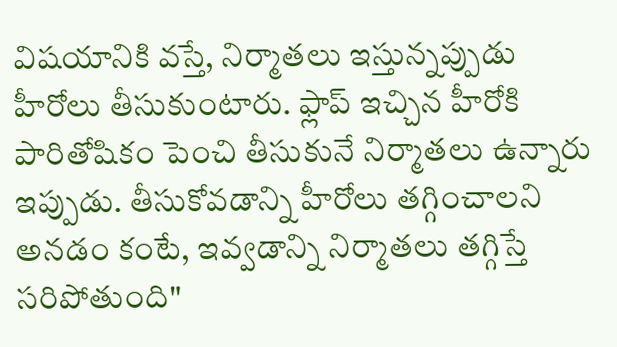విషయానికి వస్తే, నిర్మాతలు ఇస్తున్నప్పుడు హీరోలు తీసుకుంటారు. ఫ్లాప్ ఇచ్చిన హీరోకి పారితోషికం పెంచి తీసుకునే నిర్మాతలు ఉన్నారు ఇప్పుడు. తీసుకోవడాన్ని హీరోలు తగ్గించాలని అనడం కంటే, ఇవ్వడాన్ని నిర్మాతలు తగ్గిస్తే సరిపోతుంది"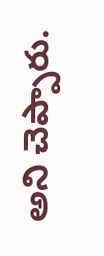అని చెప్పారు.